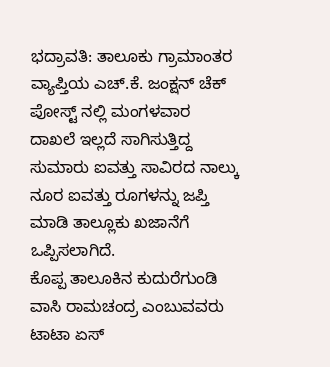ಭದ್ರಾವತಿ: ತಾಲೂಕು ಗ್ರಾಮಾಂತರ ವ್ಯಾಪ್ತಿಯ ಎಚ್.ಕೆ. ಜಂಕ್ಷನ್ ಚೆಕ್ ಪೋಸ್ಟ್ ನಲ್ಲಿ ಮಂಗಳವಾರ ದಾಖಲೆ ಇಲ್ಲದೆ ಸಾಗಿಸುತ್ತಿದ್ದ ಸುಮಾರು ಐವತ್ತು ಸಾವಿರದ ನಾಲ್ಕು ನೂರ ಐವತ್ತು ರೂಗಳನ್ನು ಜಪ್ತಿ ಮಾಡಿ ತಾಲ್ಲೂಕು ಖಜಾನೆಗೆ ಒಪ್ಪಿಸಲಾಗಿದೆ.
ಕೊಪ್ಪ ತಾಲೂಕಿನ ಕುದುರೆಗುಂಡಿ ವಾಸಿ ರಾಮಚಂದ್ರ ಎಂಬುವವರು ಟಾಟಾ ಏಸ್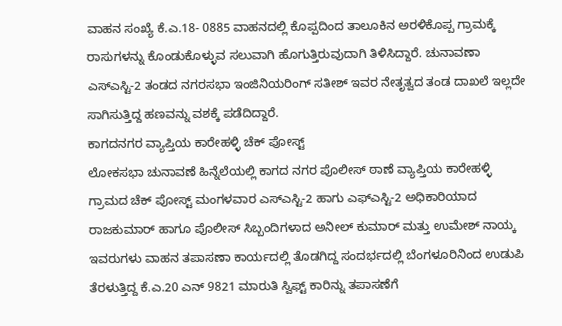ವಾಹನ ಸಂಖ್ಯೆ ಕೆ.ಎ.18- 0885 ವಾಹನದಲ್ಲಿ ಕೊಪ್ಪದಿಂದ ತಾಲೂಕಿನ ಅರಳಿಕೊಪ್ಪ ಗ್ರಾಮಕ್ಕೆ ರಾಸುಗಳನ್ನು ಕೊಂಡುಕೊಳ್ಳುವ ಸಲುವಾಗಿ ಹೊಗುತ್ತಿರುವುದಾಗಿ ತಿಳಿಸಿದ್ದಾರೆ. ಚುನಾವಣಾ ಎಸ್ಎಸ್ಟಿ-2 ತಂಡದ ನಗರಸಭಾ ಇಂಜಿನಿಯರಿಂಗ್ ಸತೀಶ್ ಇವರ ನೇತೃತ್ವದ ತಂಡ ದಾಖಲೆ ಇಲ್ಲದೇ ಸಾಗಿಸುತ್ತಿದ್ದ ಹಣವನ್ನು ವಶಕ್ಕೆ ಪಡೆದಿದ್ದಾರೆ.
ಕಾಗದನಗರ ವ್ಯಾಪ್ತಿಯ ಕಾರೇಹಳ್ಳಿ ಚೆಕ್ ಪೋಸ್ಟ್
ಲೋಕಸಭಾ ಚುನಾವಣೆ ಹಿನ್ನೆಲೆಯಲ್ಲಿ ಕಾಗದ ನಗರ ಪೊಲೀಸ್ ಠಾಣೆ ವ್ಯಾಪ್ತಿಯ ಕಾರೇಹಳ್ಳಿ ಗ್ರಾಮದ ಚೆಕ್ ಪೋಸ್ಟ್ ಮಂಗಳವಾರ ಎಸ್ಎಸ್ಟಿ-2 ಹಾಗು ಎಫ್ಎಸ್ಟಿ-2 ಅಧಿಕಾರಿಯಾದ ರಾಜಕುಮಾರ್ ಹಾಗೂ ಪೊಲೀಸ್ ಸಿಬ್ಬಂದಿಗಳಾದ ಅನೀಲ್ ಕುಮಾರ್ ಮತ್ತು ಉಮೇಶ್ ನಾಯ್ಕ ಇವರುಗಳು ವಾಹನ ತಪಾಸಣಾ ಕಾರ್ಯದಲ್ಲಿ ತೊಡಗಿದ್ದ ಸಂದರ್ಭದಲ್ಲಿ ಬೆಂಗಳೂರಿನಿಂದ ಉಡುಪಿ ತೆರಳುತ್ತಿದ್ದ ಕೆ.ಎ.20 ಎನ್ 9821 ಮಾರುತಿ ಸ್ವಿಫ್ಟ್ ಕಾರಿನ್ನು ತಪಾಸಣೆಗೆ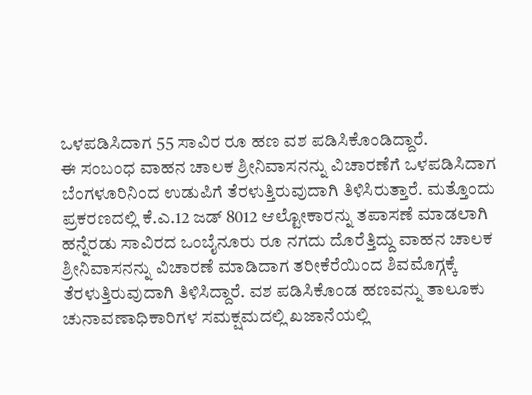ಒಳಪಡಿಸಿದಾಗ 55 ಸಾವಿರ ರೂ ಹಣ ವಶ ಪಡಿಸಿಕೊಂಡಿದ್ದಾರೆ.
ಈ ಸಂಬಂಧ ವಾಹನ ಚಾಲಕ ಶ್ರೀನಿವಾಸನನ್ನು ವಿಚಾರಣೆಗೆ ಒಳಪಡಿಸಿದಾಗ ಬೆಂಗಳೂರಿನಿಂದ ಉಡುಪಿಗೆ ತೆರಳುತ್ತಿರುವುದಾಗಿ ತಿಳಿಸಿರುತ್ತಾರೆ. ಮತ್ತೊಂದು ಪ್ರಕರಣದಲ್ಲಿ ಕೆ.ಎ.12 ಜಡ್ 8012 ಆಲ್ಟೋಕಾರನ್ನು ತಪಾಸಣೆ ಮಾಡಲಾಗಿ ಹನ್ನೆರಡು ಸಾವಿರದ ಒಂಬೈನೂರು ರೂ ನಗದು ದೊರೆತ್ತಿದ್ದು ವಾಹನ ಚಾಲಕ ಶ್ರೀನಿವಾಸನನ್ನು ವಿಚಾರಣೆ ಮಾಡಿದಾಗ ತರೀಕೆರೆಯಿಂದ ಶಿವಮೊಗ್ಗಕ್ಕೆ ತೆರಳುತ್ತಿರುವುದಾಗಿ ತಿಳಿಸಿದ್ದಾರೆ. ವಶ ಪಡಿಸಿಕೊಂಡ ಹಣವನ್ನು ತಾಲೂಕು ಚುನಾವಣಾಧಿಕಾರಿಗಳ ಸಮಕ್ಷಮದಲ್ಲಿ ಖಜಾನೆಯಲ್ಲಿ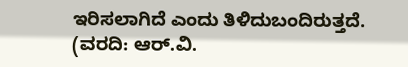ಇರಿಸಲಾಗಿದೆ ಎಂದು ತಿಳಿದುಬಂದಿರುತ್ತದೆ.
(ವರದಿ: ಆರ್.ವಿ.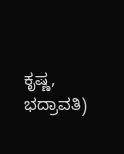ಕೃಷ್ಣ, ಭದ್ರಾವತಿ)